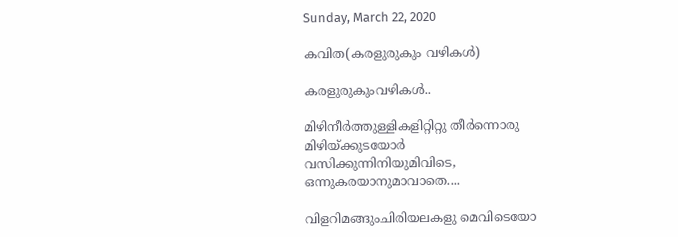Sunday, March 22, 2020

കവിത(കരളുരുകും വഴികള്‍)

കരളുരുകുംവഴികൾ..

മിഴിനീർത്തുള്ളികളിറ്റിറ്റു തീർന്നൊരു
മിഴിയ്ക്കുടയോർ
വസിക്കുന്നിനിയുമിവിടെ,
ഒന്നുകരയാനുമാവാതെ....

വിളറിമങ്ങുംചിരിയലകളു മെവിടെയോ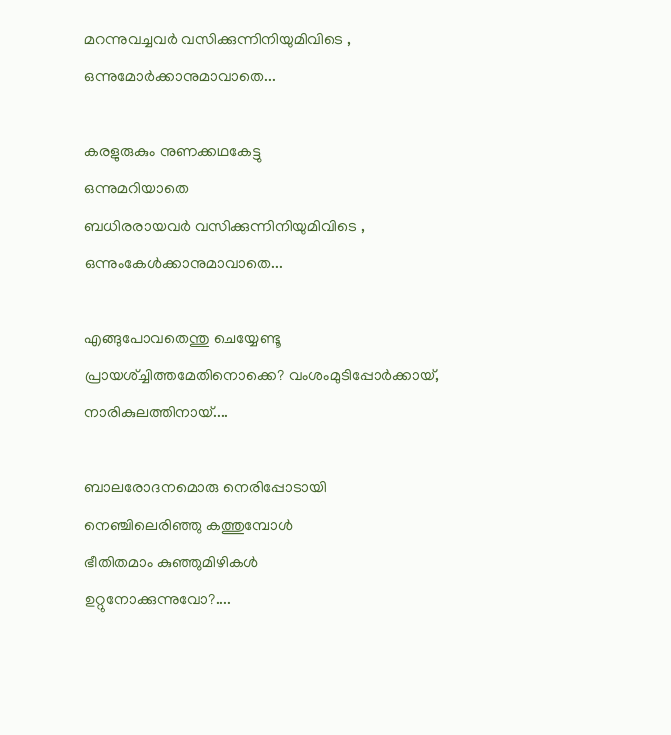മറന്നുവച്ചവർ വസിക്കുന്നിനിയുമിവിടെ ,
ഒന്നുമോർക്കാനുമാവാതെ...

കരളുരുകും നുണക്കഥകേട്ടു
ഒന്നുമറിയാതെ
ബധിരരായവർ വസിക്കുന്നിനിയുമിവിടെ ,
ഒന്നുംകേൾക്കാനുമാവാതെ...

എങ്ങുപോവതെന്തു ചെയ്യേണ്ടൂ
പ്രായശ്‌ച്ചിത്തമേതിനൊക്കെ? വംശംമുടിപ്പോർക്കായ്,
നാരികുലത്തിനായ്....

ബാലരോദനമൊരു നെരിപ്പോടായി
നെഞ്ചിലെരിഞ്ഞു കത്തുമ്പോൾ
ഭീതിതമാം കുഞ്ഞുമിഴികൾ
ഉറ്റുനോക്കുന്നുവോ?....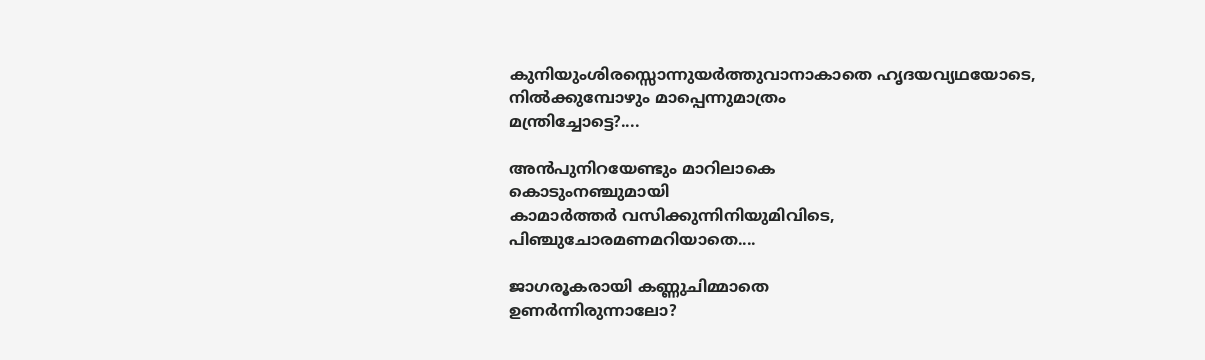കുനിയുംശിരസ്സൊന്നുയർത്തുവാനാകാതെ ഹൃദയവ്യഥയോടെ,
നിൽക്കുമ്പോഴും മാപ്പെന്നുമാത്രം
മന്ത്രിച്ചോട്ടെ?....

അൻപുനിറയേണ്ടും മാറിലാകെ
കൊടുംനഞ്ചുമായി
കാമാർത്തർ വസിക്കുന്നിനിയുമിവിടെ,
പിഞ്ചുചോരമണമറിയാതെ....

ജാഗരൂകരായി കണ്ണുചിമ്മാതെ
ഉണർന്നിരുന്നാലോ?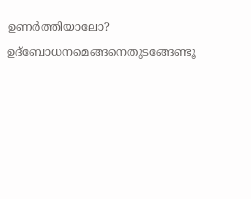ഉണർത്തിയാലോ? ഉദ്ബോധനമെങ്ങനെതുടങ്ങേണ്ടൂ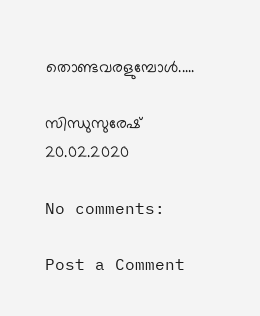തൊണ്ടവരളുമ്പോൾ.....

സിന്ധുസുരേഷ്
20.02.2020

No comments:

Post a Comment